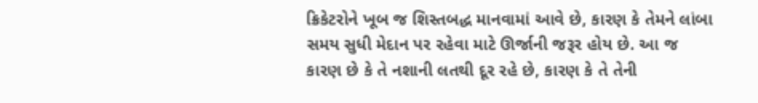ક્રિકેટરોને ખૂબ જ શિસ્તબદ્ધ માનવામાં આવે છે, કારણ કે તેમને લાંબા સમય સુધી મેદાન પર રહેવા માટે ઊર્જાની જરૂર હોય છે. આ જ કારણ છે કે તે નશાની લતથી દૂર રહે છે, કારણ કે તે તેની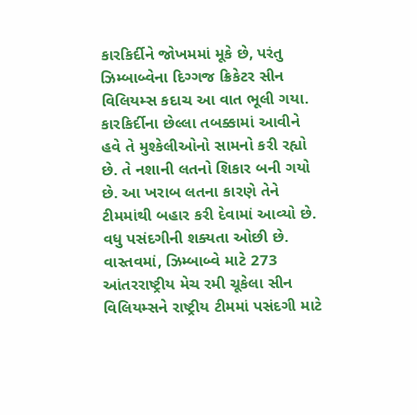કારકિર્દીને જોખમમાં મૂકે છે, પરંતુ ઝિમ્બાબ્વેના દિગ્ગજ ક્રિકેટર સીન વિલિયમ્સ કદાચ આ વાત ભૂલી ગયા. કારકિર્દીના છેલ્લા તબક્કામાં આવીને હવે તે મુશ્કેલીઓનો સામનો કરી રહ્યો છે. તે નશાની લતનો શિકાર બની ગયો છે. આ ખરાબ લતના કારણે તેને ટીમમાંથી બહાર કરી દેવામાં આવ્યો છે. વધુ પસંદગીની શક્યતા ઓછી છે.
વાસ્તવમાં, ઝિમ્બાબ્વે માટે 273 આંતરરાષ્ટ્રીય મેચ રમી ચૂકેલા સીન વિલિયમ્સને રાષ્ટ્રીય ટીમમાં પસંદગી માટે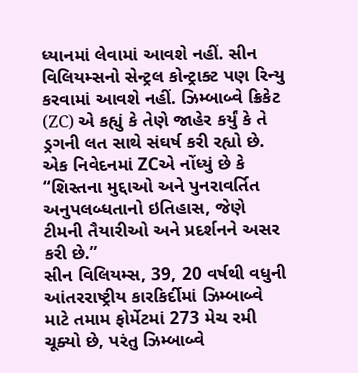ધ્યાનમાં લેવામાં આવશે નહીં. સીન વિલિયમ્સનો સેન્ટ્રલ કોન્ટ્રાક્ટ પણ રિન્યુ કરવામાં આવશે નહીં. ઝિમ્બાબ્વે ક્રિકેટ (ZC) એ કહ્યું કે તેણે જાહેર કર્યું કે તે ડ્રગની લત સાથે સંઘર્ષ કરી રહ્યો છે. એક નિવેદનમાં ZCએ નોંધ્યું છે કે “શિસ્તના મુદ્દાઓ અને પુનરાવર્તિત અનુપલબ્ધતાનો ઇતિહાસ, જેણે ટીમની તૈયારીઓ અને પ્રદર્શનને અસર કરી છે.”
સીન વિલિયમ્સ, 39, 20 વર્ષથી વધુની આંતરરાષ્ટ્રીય કારકિર્દીમાં ઝિમ્બાબ્વે માટે તમામ ફોર્મેટમાં 273 મેચ રમી ચૂક્યો છે, પરંતુ ઝિમ્બાબ્વે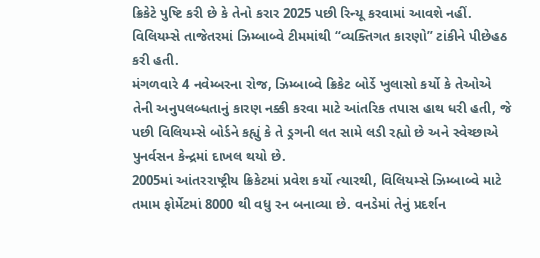ક્રિકેટે પુષ્ટિ કરી છે કે તેનો કરાર 2025 પછી રિન્યૂ કરવામાં આવશે નહીં. વિલિયમ્સે તાજેતરમાં ઝિમ્બાબ્વે ટીમમાંથી “વ્યક્તિગત કારણો” ટાંકીને પીછેહઠ કરી હતી.
મંગળવારે 4 નવેમ્બરના રોજ, ઝિમ્બાબ્વે ક્રિકેટ બોર્ડે ખુલાસો કર્યો કે તેઓએ તેની અનુપલબ્ધતાનું કારણ નક્કી કરવા માટે આંતરિક તપાસ હાથ ધરી હતી, જે પછી વિલિયમ્સે બોર્ડને કહ્યું કે તે ડ્રગની લત સામે લડી રહ્યો છે અને સ્વેચ્છાએ પુનર્વસન કેન્દ્રમાં દાખલ થયો છે.
2005માં આંતરરાષ્ટ્રીય ક્રિકેટમાં પ્રવેશ કર્યો ત્યારથી, વિલિયમ્સે ઝિમ્બાબ્વે માટે તમામ ફોર્મેટમાં 8000 થી વધુ રન બનાવ્યા છે. વનડેમાં તેનું પ્રદર્શન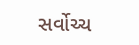સર્વોચ્ચ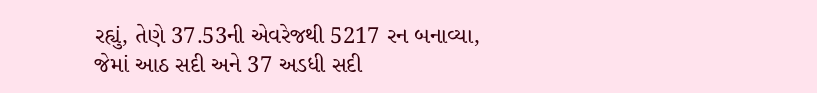રહ્યું, તેણે 37.53ની એવરેજથી 5217 રન બનાવ્યા, જેમાં આઠ સદી અને 37 અડધી સદી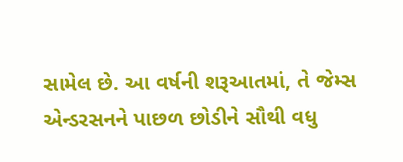સામેલ છે. આ વર્ષની શરૂઆતમાં, તે જેમ્સ એન્ડરસનને પાછળ છોડીને સૌથી વધુ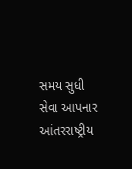સમય સુધી સેવા આપનાર આંતરરાષ્ટ્રીય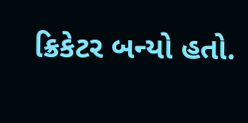ક્રિકેટર બન્યો હતો.